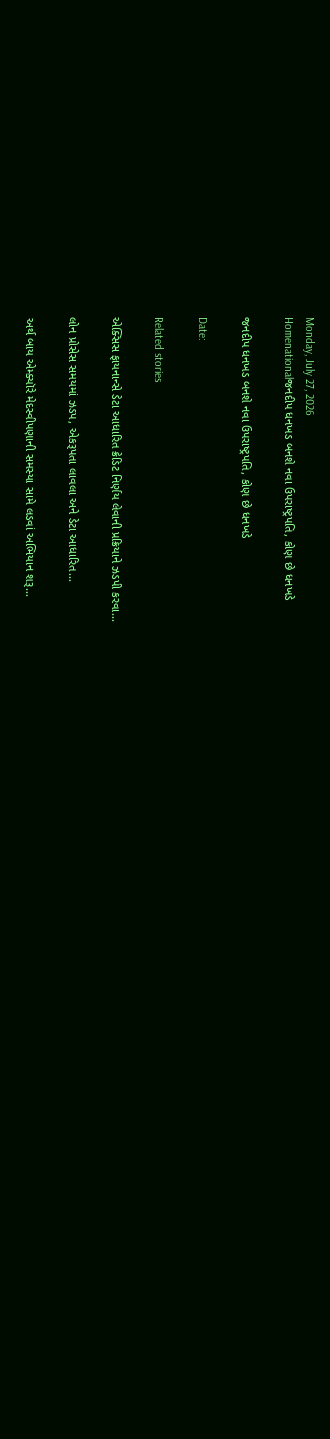Monday, July 27, 2026
Homenationalજનદીપ ધનખડ બનશે નવા ઉપરાષ્ટ્રપતિ, કોણ છે ધનખડે

જનદીપ ધનખડ બનશે નવા ઉપરાષ્ટ્રપતિ, કોણ છે ધનખડે

Date:

Related stories

એક્સિસ ફાયનાન્સે ડેટા આધારિત ક્રેડિટ નિર્ણય લેવાની પ્રક્રિયાને ઝડપી કરવા...

લોન પ્રોસેસ સમયમાં ઝડપ, એકરૂપતા લાવલા અને ડેટા આધારિત...

અર્થ બાય એમ્ક્યૉરે મેદસ્વીપણાની સમસ્યા સામે લડવાં અભિયાન શરૂ...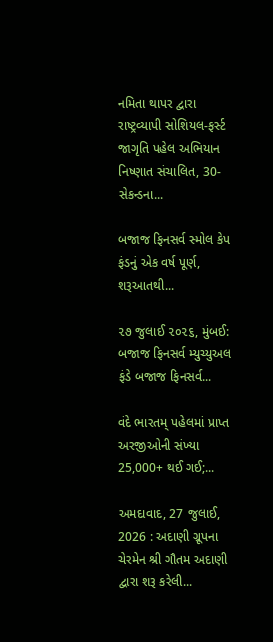નમિતા થાપર દ્વારા રાષ્ટ્રવ્યાપી સોશિયલ-ફર્સ્ટ જાગૃતિ પહેલ અભિયાન નિષ્ણાત સંચાલિત, 30-સેકન્ડના...

બજાજ ફિનસર્વ સ્મોલ કેપ ફંડનું એક વર્ષ પૂર્ણ, શરૂઆતથી...

૨૭ જુલાઈ ૨૦૨૬, મુંબઈ: બજાજ ફિનસર્વ મ્યુચ્યુઅલ ફંડે બજાજ ફિનસર્વ...

વંદે ભારતમ્ પહેલમાં પ્રાપ્ત અરજીઓની સંખ્યા 25,000+ થઈ ગઈ;...

અમદાવાદ, 27 જુલાઈ, 2026 : અદાણી ગ્રૂપના ચેરમેન શ્રી ગૌતમ અદાણી દ્વારા શરૂ કરેલી...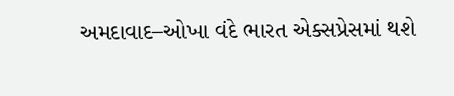અમદાવાદ–ઓખા વંદે ભારત એક્સપ્રેસમાં થશે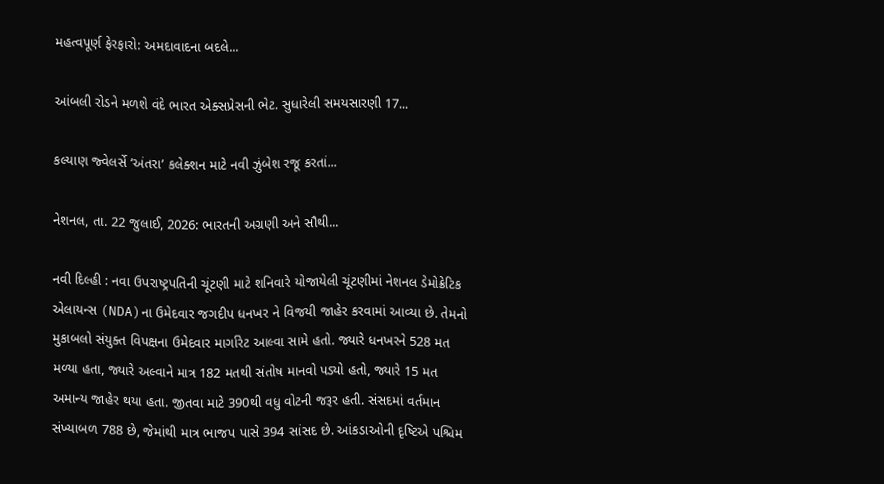મહત્વપૂર્ણ ફેરફારો: અમદાવાદના બદલે...

આંબલી રોડને મળશે વંદે ભારત એક્સપ્રેસની ભેટ. સુધારેલી સમયસારણી 17...

કલ્યાણ જ્વેલર્સે ‘અંતરા’ કલેક્શન માટે નવી ઝુંબેશ રજૂ કરતાં...

નેશનલ, તા. 22 જુલાઈ, 2026: ભારતની અગ્રણી અને સૌથી...

નવી દિલ્હી : નવા ઉપરાષ્ટ્રપતિની ચૂંટણી માટે શનિવારે યોજાયેલી ચૂંટણીમાં નેશનલ ડેમોક્રેટિક એલાયન્સ (NDA)ના ઉમેદવાર જગદીપ ધનખર ને વિજયી જાહેર કરવામાં આવ્યા છે. તેમનો મુકાબલો સંયુક્ત વિપક્ષના ઉમેદવાર માર્ગારેટ આલ્વા સામે હતો. જ્યારે ધનખરને 528 મત મળ્યા હતા, જ્યારે અલ્વાને માત્ર 182 મતથી સંતોષ માનવો પડ્યો હતો, જ્યારે 15 મત અમાન્ય જાહેર થયા હતા. જીતવા માટે 390થી વધુ વોટની જરૂર હતી. સંસદમાં વર્તમાન સંખ્યાબળ 788 છે, જેમાંથી માત્ર ભાજપ પાસે 394 સાંસદ છે. આંકડાઓની દૃષ્ટિએ પશ્ચિમ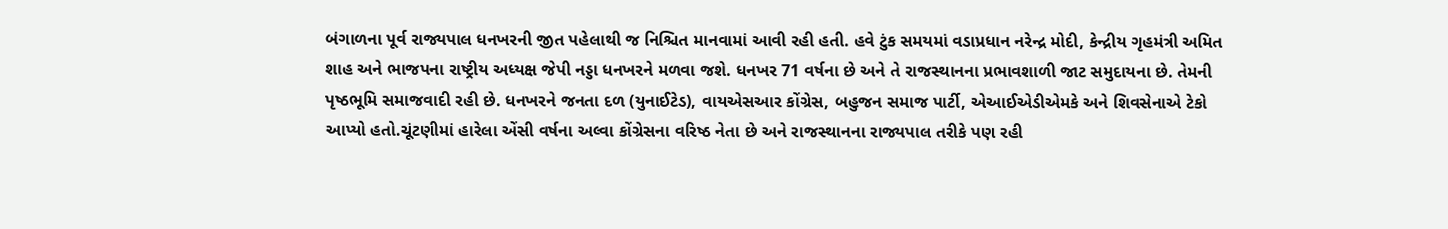બંગાળના પૂર્વ રાજ્યપાલ ધનખરની જીત પહેલાથી જ નિશ્ચિત માનવામાં આવી રહી હતી. હવે ટુંક સમયમાં વડાપ્રધાન નરેન્દ્ર મોદી, કેન્દ્રીય ગૃહમંત્રી અમિત શાહ અને ભાજપના રાષ્ટ્રીય અધ્યક્ષ જેપી નડ્ડા ધનખરને મળવા જશે. ધનખર 71 વર્ષના છે અને તે રાજસ્થાનના પ્રભાવશાળી જાટ સમુદાયના છે. તેમની પૃષ્ઠભૂમિ સમાજવાદી રહી છે. ધનખરને જનતા દળ (યુનાઈટેડ), વાયએસઆર કોંગ્રેસ, બહુજન સમાજ પાર્ટી, એઆઈએડીએમકે અને શિવસેનાએ ટેકો આપ્યો હતો.ચૂંટણીમાં હારેલા એંસી વર્ષના અલ્વા કોંગ્રેસના વરિષ્ઠ નેતા છે અને રાજસ્થાનના રાજ્યપાલ તરીકે પણ રહી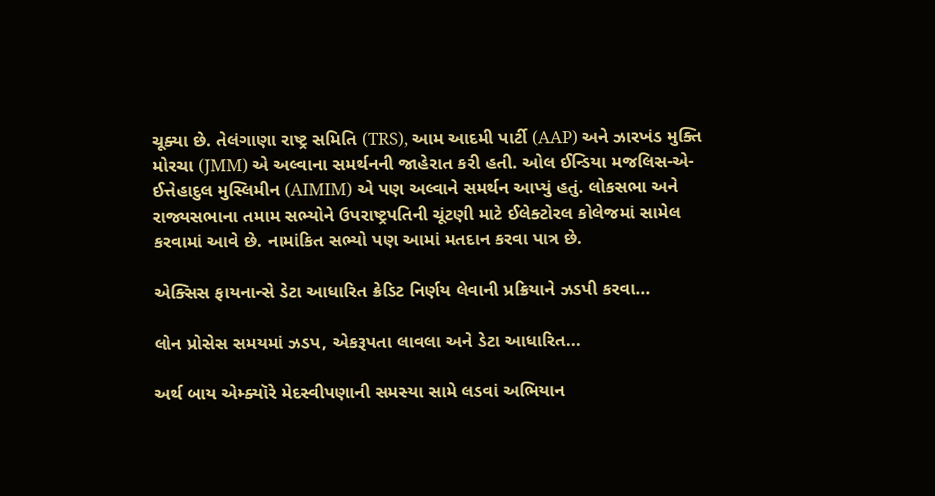ચૂક્યા છે. તેલંગાણા રાષ્ટ્ર સમિતિ (TRS), આમ આદમી પાર્ટી (AAP) અને ઝારખંડ મુક્તિ મોરચા (JMM) એ અલ્વાના સમર્થનની જાહેરાત કરી હતી. ઓલ ઈન્ડિયા મજલિસ-એ-ઈત્તેહાદુલ મુસ્લિમીન (AIMIM) એ પણ અલ્વાને સમર્થન આપ્યું હતું. લોકસભા અને રાજ્યસભાના તમામ સભ્યોને ઉપરાષ્ટ્રપતિની ચૂંટણી માટે ઈલેક્ટોરલ કોલેજમાં સામેલ કરવામાં આવે છે. નામાંકિત સભ્યો પણ આમાં મતદાન કરવા પાત્ર છે.

એક્સિસ ફાયનાન્સે ડેટા આધારિત ક્રેડિટ નિર્ણય લેવાની પ્રક્રિયાને ઝડપી કરવા...

લોન પ્રોસેસ સમયમાં ઝડપ, એકરૂપતા લાવલા અને ડેટા આધારિત...

અર્થ બાય એમ્ક્યૉરે મેદસ્વીપણાની સમસ્યા સામે લડવાં અભિયાન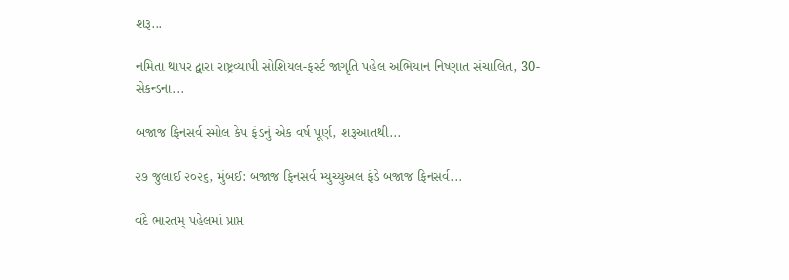શરૂ...

નમિતા થાપર દ્વારા રાષ્ટ્રવ્યાપી સોશિયલ-ફર્સ્ટ જાગૃતિ પહેલ અભિયાન નિષ્ણાત સંચાલિત, 30-સેકન્ડના...

બજાજ ફિનસર્વ સ્મોલ કેપ ફંડનું એક વર્ષ પૂર્ણ, શરૂઆતથી...

૨૭ જુલાઈ ૨૦૨૬, મુંબઈ: બજાજ ફિનસર્વ મ્યુચ્યુઅલ ફંડે બજાજ ફિનસર્વ...

વંદે ભારતમ્ પહેલમાં પ્રાપ્ત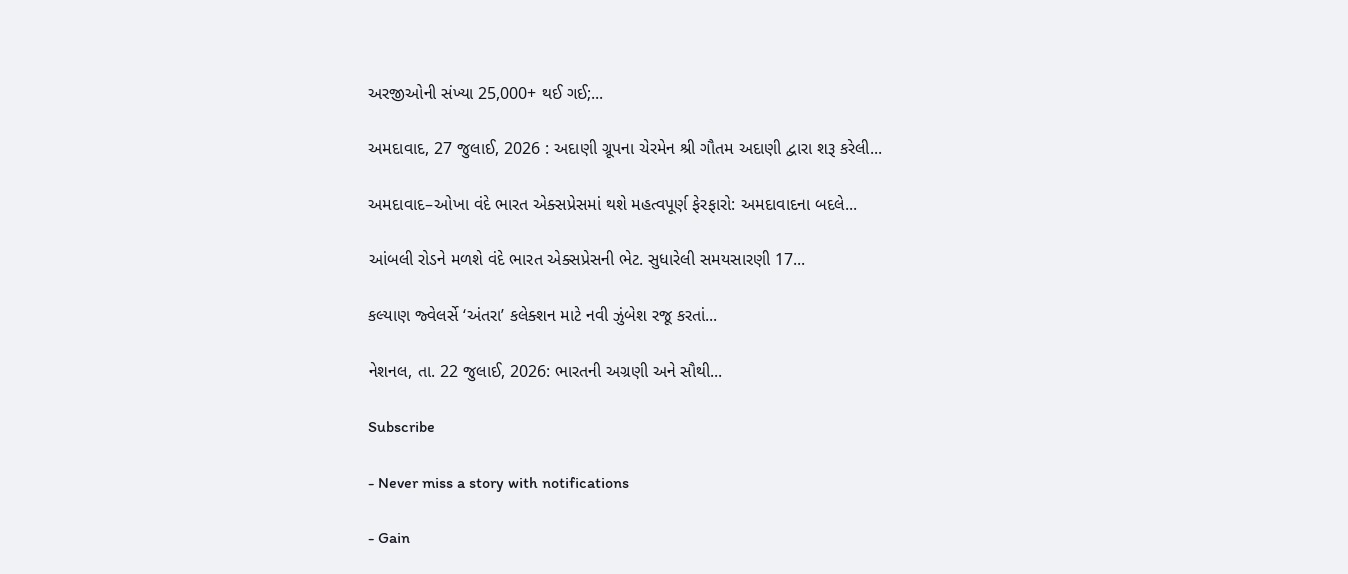અરજીઓની સંખ્યા 25,000+ થઈ ગઈ;...

અમદાવાદ, 27 જુલાઈ, 2026 : અદાણી ગ્રૂપના ચેરમેન શ્રી ગૌતમ અદાણી દ્વારા શરૂ કરેલી...

અમદાવાદ–ઓખા વંદે ભારત એક્સપ્રેસમાં થશે મહત્વપૂર્ણ ફેરફારો: અમદાવાદના બદલે...

આંબલી રોડને મળશે વંદે ભારત એક્સપ્રેસની ભેટ. સુધારેલી સમયસારણી 17...

કલ્યાણ જ્વેલર્સે ‘અંતરા’ કલેક્શન માટે નવી ઝુંબેશ રજૂ કરતાં...

નેશનલ, તા. 22 જુલાઈ, 2026: ભારતની અગ્રણી અને સૌથી...

Subscribe

- Never miss a story with notifications

- Gain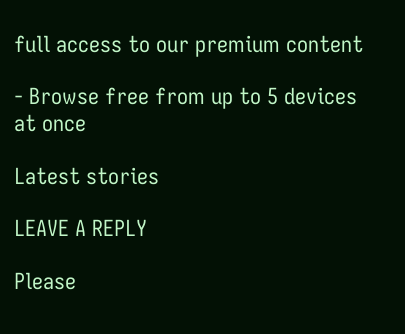full access to our premium content

- Browse free from up to 5 devices at once

Latest stories

LEAVE A REPLY

Please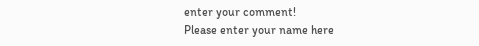enter your comment!
Please enter your name here